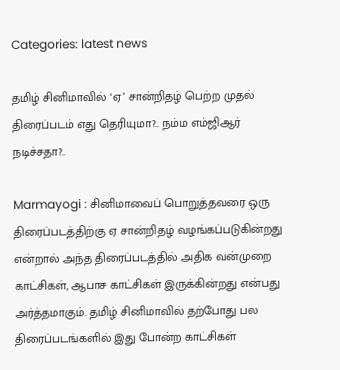Categories: latest news

தமிழ் சினிமாவில் ‘ஏ’ சான்றிதழ் பெற்ற முதல் திரைப்படம் எது தெரியுமா?.. நம்ம எம்ஜிஆர் நடிச்சதா?..

Marmayogi : சினிமாவைப் பொறுத்தவரை ஒரு திரைப்படத்திற்கு ஏ சான்றிதழ் வழங்கப்படுகின்றது என்றால் அந்த திரைப்படத்தில் அதிக வன்முறை காட்சிகள், ஆபாச காட்சிகள் இருக்கின்றது என்பது அர்த்தமாகும். தமிழ் சினிமாவில் தற்போது பல திரைப்படங்களில் இது போன்ற காட்சிகள்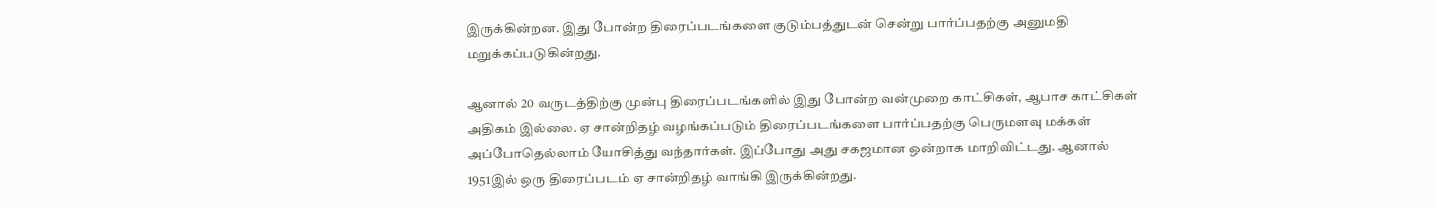இருக்கின்றன. இது போன்ற திரைப்படங்களை குடும்பத்துடன் சென்று பார்ப்பதற்கு அனுமதி மறுக்கப்படுகின்றது.

ஆனால் 20 வருடத்திற்கு முன்பு திரைப்படங்களில் இது போன்ற வன்முறை காட்சிகள், ஆபாச காட்சிகள் அதிகம் இல்லை. ஏ சான்றிதழ் வழங்கப்படும் திரைப்படங்களை பார்ப்பதற்கு பெருமளவு மக்கள் அப்போதெல்லாம் யோசித்து வந்தார்கள். இப்போது அது சகஜமான ஒன்றாக மாறிவிட்டது. ஆனால் 1951இல் ஒரு திரைப்படம் ஏ சான்றிதழ் வாங்கி இருக்கின்றது.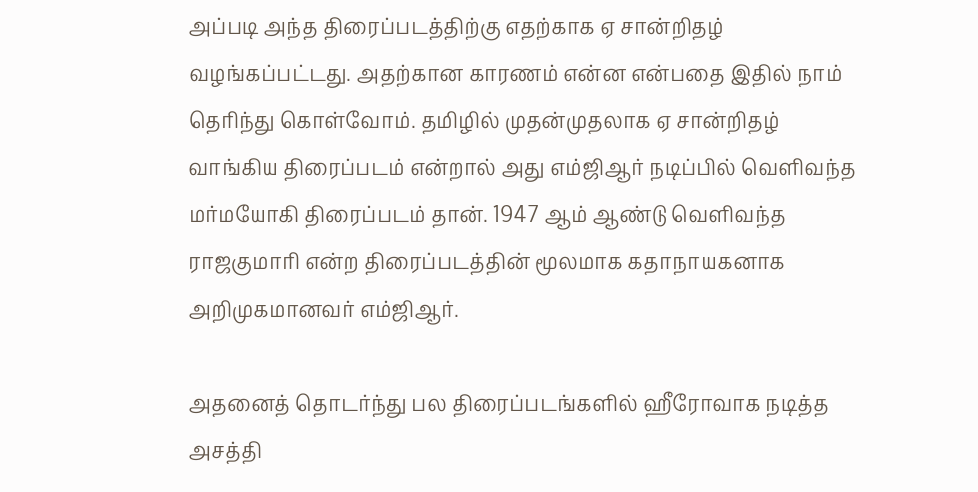அப்படி அந்த திரைப்படத்திற்கு எதற்காக ஏ சான்றிதழ் வழங்கப்பட்டது. அதற்கான காரணம் என்ன என்பதை இதில் நாம் தெரிந்து கொள்வோம். தமிழில் முதன்முதலாக ஏ சான்றிதழ் வாங்கிய திரைப்படம் என்றால் அது எம்ஜிஆர் நடிப்பில் வெளிவந்த மர்மயோகி திரைப்படம் தான். 1947 ஆம் ஆண்டு வெளிவந்த ராஜகுமாரி என்ற திரைப்படத்தின் மூலமாக கதாநாயகனாக அறிமுகமானவர் எம்ஜிஆர்.

அதனைத் தொடர்ந்து பல திரைப்படங்களில் ஹீரோவாக நடித்த அசத்தி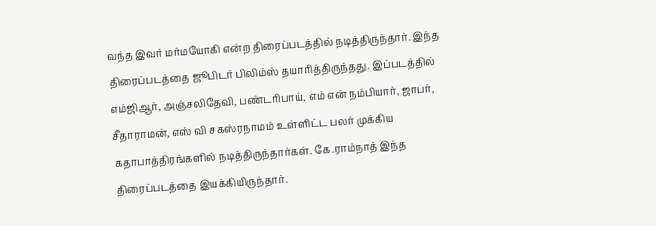வந்த இவர் மர்மயோகி என்ற திரைப்படத்தில் நடித்திருந்தார். இந்த திரைப்படத்தை ஜூபிடர் பிலிம்ஸ் தயாரித்திருந்தது. இப்படத்தில் எம்ஜிஆர், அஞ்சலிதேவி, பண்டரிபாய், எம் என் நம்பியார், ஜாபர், சீதாராமன், எஸ் வி சகஸ்ரநாமம் உள்ளிட்ட பலர் முக்கிய கதாபாத்திரங்களில் நடித்திருந்தார்கள். கே.ராம்நாத் இந்த திரைப்படத்தை இயக்கியிருந்தார்.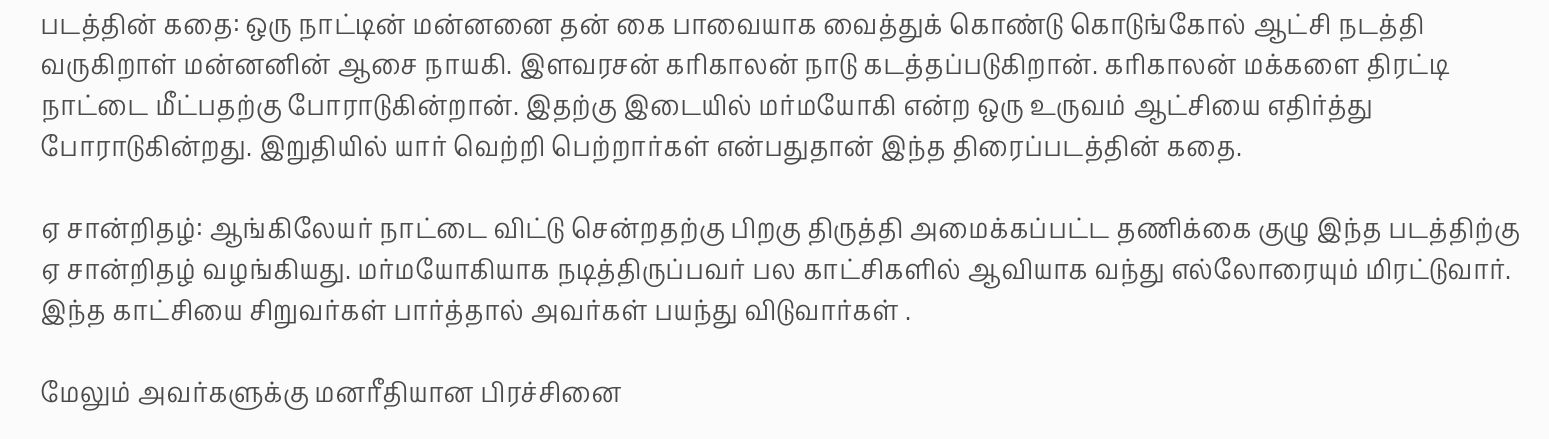படத்தின் கதை: ஒரு நாட்டின் மன்னனை தன் கை பாவையாக வைத்துக் கொண்டு கொடுங்கோல் ஆட்சி நடத்தி வருகிறாள் மன்னனின் ஆசை நாயகி. இளவரசன் கரிகாலன் நாடு கடத்தப்படுகிறான். கரிகாலன் மக்களை திரட்டி நாட்டை மீட்பதற்கு போராடுகின்றான். இதற்கு இடையில் மர்மயோகி என்ற ஒரு உருவம் ஆட்சியை எதிர்த்து போராடுகின்றது. இறுதியில் யார் வெற்றி பெற்றார்கள் என்பதுதான் இந்த திரைப்படத்தின் கதை.

ஏ சான்றிதழ்: ஆங்கிலேயர் நாட்டை விட்டு சென்றதற்கு பிறகு திருத்தி அமைக்கப்பட்ட தணிக்கை குழு இந்த படத்திற்கு ஏ சான்றிதழ் வழங்கியது. மர்மயோகியாக நடித்திருப்பவர் பல காட்சிகளில் ஆவியாக வந்து எல்லோரையும் மிரட்டுவார். இந்த காட்சியை சிறுவர்கள் பார்த்தால் அவர்கள் பயந்து விடுவார்கள் .

மேலும் அவர்களுக்கு மனரீதியான பிரச்சினை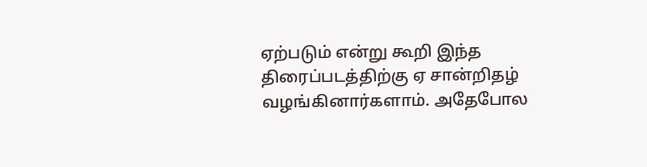ஏற்படும் என்று கூறி இந்த திரைப்படத்திற்கு ஏ சான்றிதழ் வழங்கினார்களாம். அதேபோல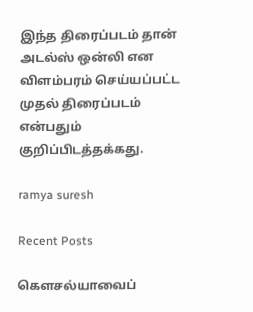இந்த திரைப்படம் தான் அடல்ஸ் ஒன்லி என விளம்பரம் செய்யப்பட்ட முதல் திரைப்படம் என்பதும் குறிப்பிடத்தக்கது.

ramya suresh

Recent Posts

கௌசல்யாவைப்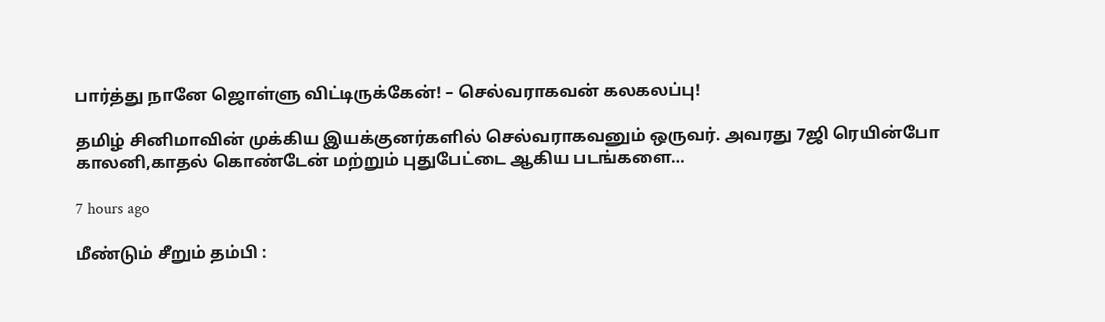பார்த்து நானே ஜொள்ளு விட்டிருக்கேன்! – செல்வராகவன் கலகலப்பு!

தமிழ் சினிமாவின் முக்கிய இயக்குனர்களில் செல்வராகவனும் ஒருவர். அவரது 7ஜி ரெயின்போ காலனி,காதல் கொண்டேன் மற்றும் புதுபேட்டை ஆகிய படங்களை…

7 hours ago

மீண்டும் சீறும் தம்பி :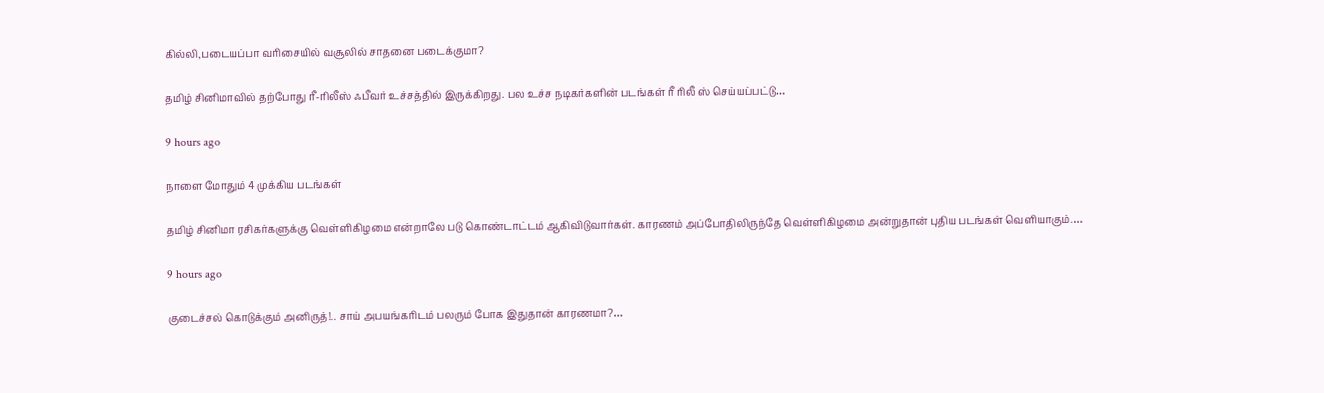கில்லி,படையப்பா வரிசையில் வசூலில் சாதனை படைக்குமா?

தமிழ் சினிமாவில் தற்போது ரீ-ரிலீஸ் ஃபீவர் உச்சத்தில் இருக்கிறது. பல உச்ச நடிகர்களின் படங்கள் ரீ ரிலீ ஸ் செய்யப்பட்டு…

9 hours ago

நாளை மோதும் 4 முக்கிய படங்கள்

தமிழ் சினிமா ரசிகர்களுக்கு வெள்ளிகிழமை என்றாலே படு கொண்டாட்டம் ஆகிவிடுவார்கள். காரணம் அப்போதிலிருந்தே வெள்ளிகிழமை அன்றுதான் புதிய படங்கள் வெளியாகும்.…

9 hours ago

குடைச்சல் கொடுக்கும் அனிருத்!.. சாய் அபயங்கரிடம் பலரும் போக இதுதான் காரணமா?…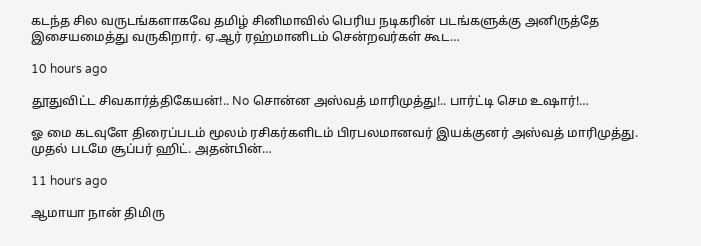கடந்த சில வருடங்களாகவே தமிழ் சினிமாவில் பெரிய நடிகரின் படங்களுக்கு அனிருத்தே இசையமைத்து வருகிறார். ஏ.ஆர் ரஹ்மானிடம் சென்றவர்கள் கூட…

10 hours ago

தூதுவிட்ட சிவகார்த்திகேயன்!.. No சொன்ன அஸ்வத் மாரிமுத்து!.. பார்ட்டி செம உஷார்!…

ஓ மை கடவுளே திரைப்படம் மூலம் ரசிகர்களிடம் பிரபலமானவர் இயக்குனர் அஸ்வத் மாரிமுத்து. முதல் படமே சூப்பர் ஹிட். அதன்பின்…

11 hours ago

ஆமாயா நான் திமிரு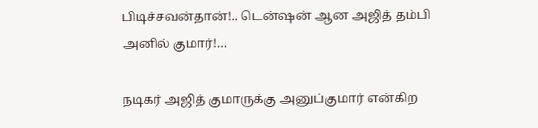பிடிச்சவன்தான்!.. டென்ஷன் ஆன அஜித் தம்பி அனில் குமார்!…

நடிகர் அஜித் குமாருக்கு அனுப்குமார் என்கிற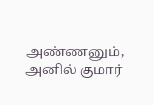அண்ணனும், அனில் குமார்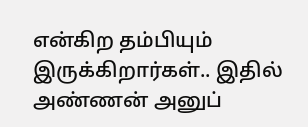என்கிற தம்பியும் இருக்கிறார்கள்.. இதில் அண்ணன் அனுப்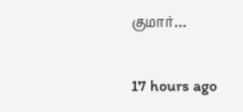குமார்…

17 hours ago